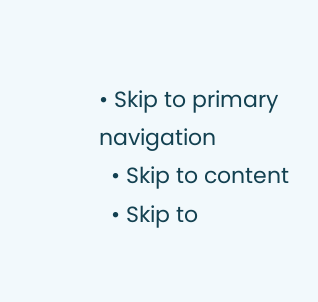• Skip to primary navigation
  • Skip to content
  • Skip to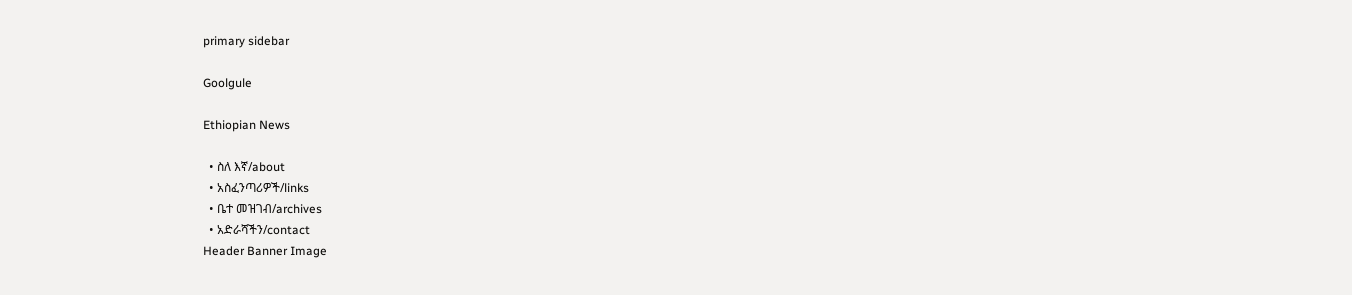primary sidebar

Goolgule

Ethiopian News

  • ስለ እኛ/about
  • አስፈንጣሪዎች/links
  • ቤተ መዝገብ/archives
  • አድራሻችን/contact
Header Banner Image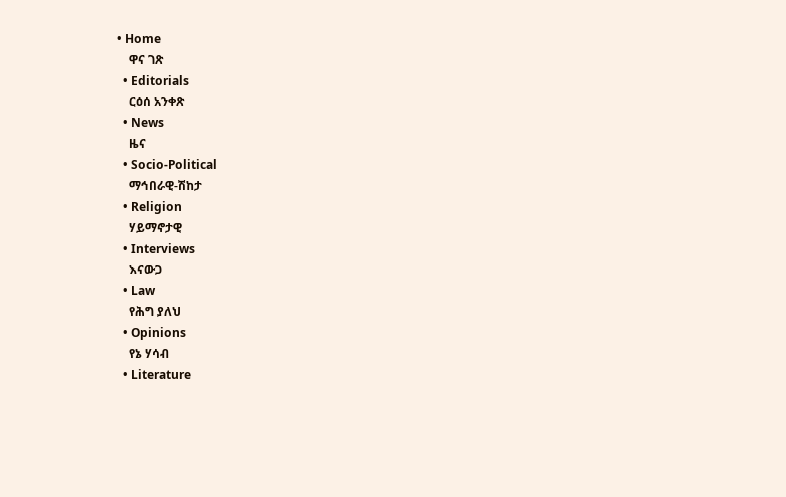• Home
    ዋና ገጽ
  • Editorials
    ርዕሰ አንቀጽ
  • News
    ዜና
  • Socio-Political
    ማኅበራዊ-ሽከታ
  • Religion
    ሃይማኖታዊ
  • Interviews
    እናውጋ
  • Law
    የሕግ ያለህ
  • Opinions
    የኔ ሃሳብ
  • Literature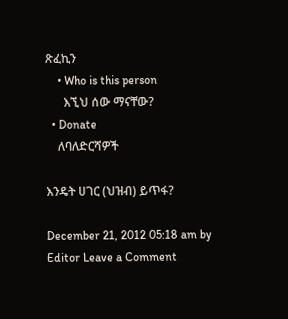ጽፈኪን
    • Who is this person
      እኚህ ሰው ማናቸው?
  • Donate
    ለባለድርሻዎች

እንዴት ሀገር (ህዝብ) ይጥፋ?

December 21, 2012 05:18 am by Editor Leave a Comment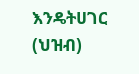እንዴትሀገር (ህዝብ)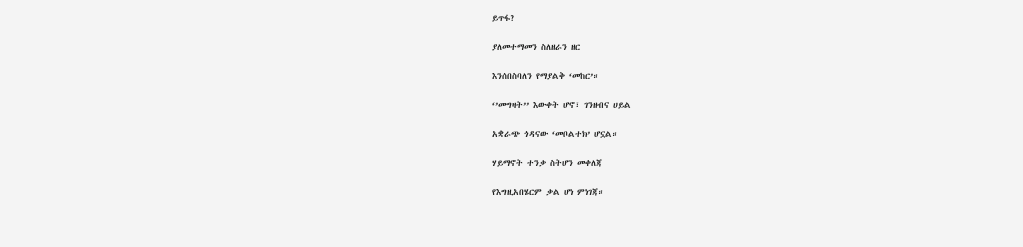ይጥፋ?

ያለመተማመን ስለዘራን ዘር

እንሰበስባለን የማያልቅ ‘መከር’።

‘’መግዛት’’ እውቀት ሆኖ፣ ገንዘብና ሀይል

አቋራጭ ጎዳናው ‘መቦልተክ’ ሆኗል።

ሃይማኖት ተንቃ ስትሆን መቀለጃ

የእግዚአበሄርም ቃል ሆነ ምነገጃ።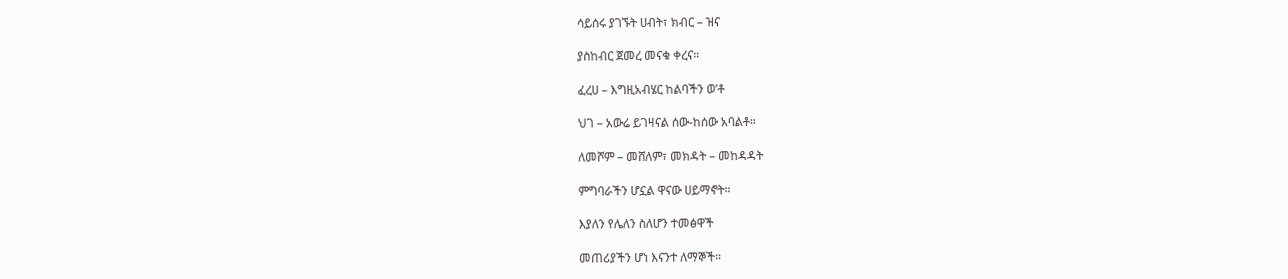ሳይሰሩ ያገኙት ሀብት፣ ክብር – ዝና

ያስከብር ጀመረ መናቁ ቀረና።

ፈረሀ – እግዚአብሄር ከልባችን ወ’ቶ

ህገ – አውሬ ይገዛናል ሰው-ከሰው አባልቶ።

ለመሾም – መሸለም፣ መክዳት – መከዳዳት

ምግባራችን ሆኗል ዋናው ሀይማኖት።

እያለን የሌለን ስለሆን ተመፅዋች

መጠሪያችን ሆነ እናንተ ለማኞች።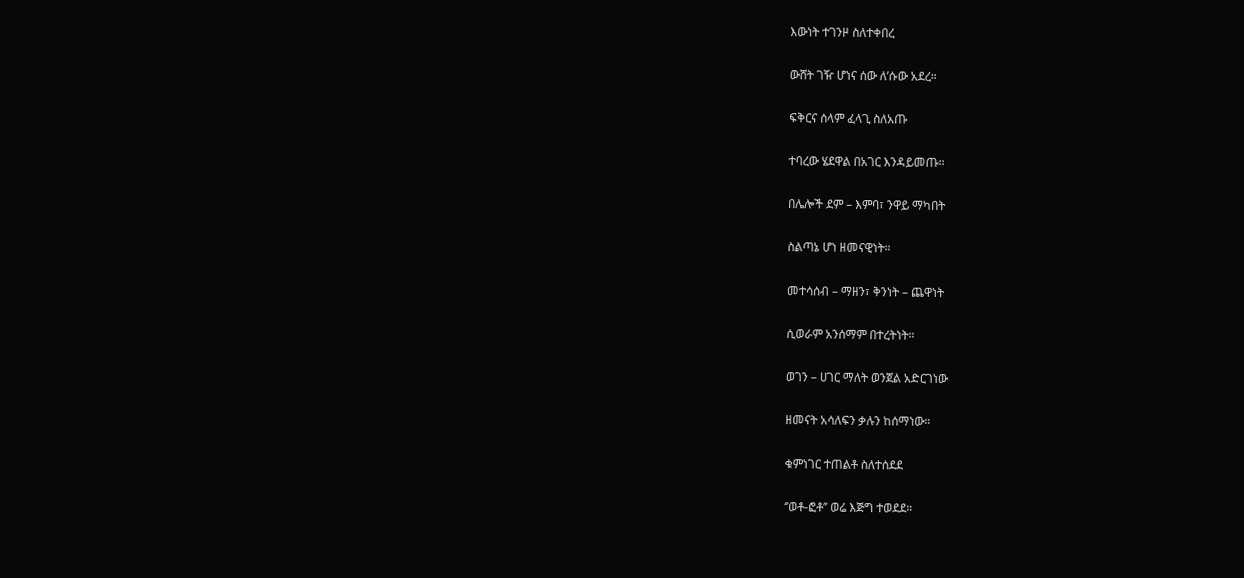እውነት ተገንዞ ስለተቀበረ

ውሸት ገዥ ሆነና ሰው ለ’ሱው አደረ።

ፍቅርና ሰላም ፈላጊ ስለአጡ

ተባረው ሄደዋል በአገር እንዳይመጡ።

በሌሎች ደም – እምባ፣ ንዋይ ማካበት

ስልጣኔ ሆነ ዘመናዊነት።

መተሳሰብ – ማዘን፣ ቅንነት – ጨዋነት

ሲወራም አንሰማም በተረትነት።

ወገን – ሀገር ማለት ወንጀል አድርገነው

ዘመናት አሳለፍን ቃሉን ከሰማነው።

ቁምነገር ተጠልቶ ስለተሰደደ

‘’ወቶ-ፎቶ’’ ወሬ እጅግ ተወደደ።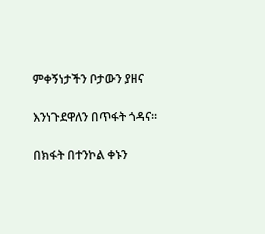ምቀኝነታችን ቦታውን ያዘና

እንነጉደዋለን በጥፋት ጎዳና።

በክፋት በተንኮል ቀኑን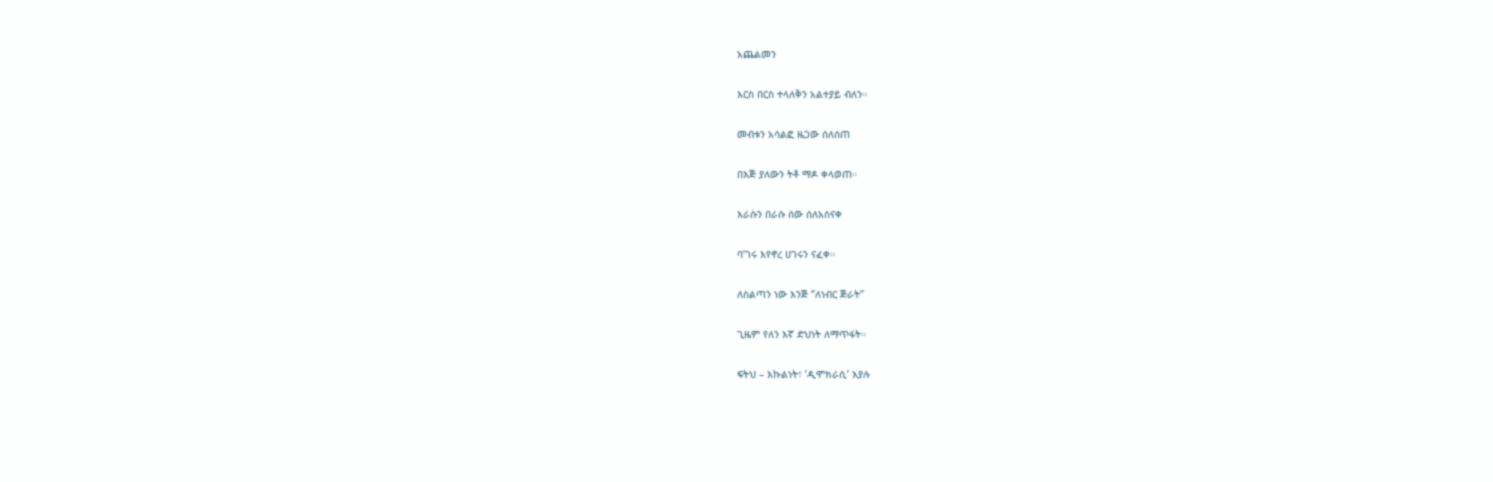አጨልመን

እርስ በርስ ተላለቅን አልተያይ ብለን።

መብቱን አሳልፎ ዜጋው ሰለሰጠ

በእጅ ያለውን ትቶ ማዶ ቀላወጠ።

እራሱን በራሱ ሰው ሰለአስናቀ

ባ’ገሩ እየኖረ ሀገሩን ናፈቀ።

ለስልጣን ነው እንጅ ‘’ለነብር ጅራት’’

ጊዜም የለን እኛ ድህነት ለማጥፋት።

ፍትህ – እኩልነት፣ ’ዲሞክራሲ’ እያሉ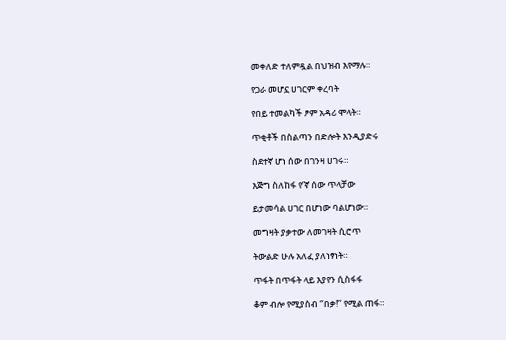መቀለድ ተለምዷል በህዝብ እየማሉ።

የጋራ መሆኗ ሀገርም ቀረባት

የበይ ተመልካች ፆም አዳሪ ሞላት።

ጥቂቶች በስልጣን በድሎት እንዲያድሩ

ስደተኛ ሆነ ሰው በገንዛ ሀገሩ።

እጅግ ስለከፋ የ’ኛ ሰው ጥላቻው

ይታመሳል ሀገር በሆነው ባልሆነው።

መግዛት ያቃተው ለመገዛት ሲሮጥ

ትውልድ ሁሉ አለፈ ያለነፃነት።

ጥፋት በጥፋት ላይ እያየን ሲስፋፋ

ቆም ብሎ የሚያስብ ‘’በቃ!’’ የሚል ጠፋ።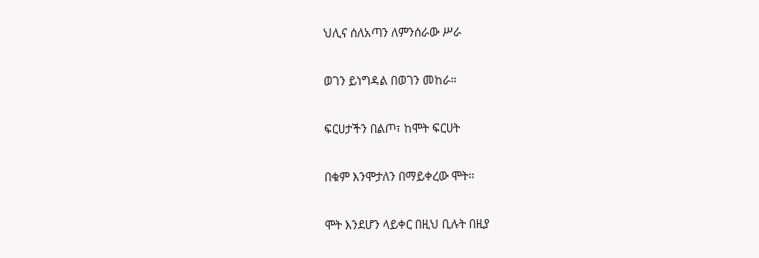ህሊና ሰለአጣን ለምንሰራው ሥራ

ወገን ይነግዳል በወገን መከራ።

ፍርሀታችን በልጦ፣ ከሞት ፍርሀት

በቁም እንሞታለን በማይቀረው ሞት።

ሞት እንደሆን ላይቀር በዚህ ቢሉት በዚያ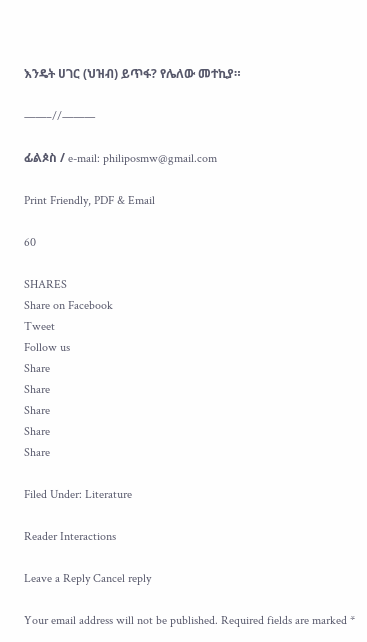እንዴት ሀገር (ህዝብ) ይጥፋ? የሌለው መተኪያ።

——–//———

ፊልጶስ / e-mail: philiposmw@gmail.com

Print Friendly, PDF & Email

60

SHARES
Share on Facebook
Tweet
Follow us
Share
Share
Share
Share
Share

Filed Under: Literature

Reader Interactions

Leave a Reply Cancel reply

Your email address will not be published. Required fields are marked *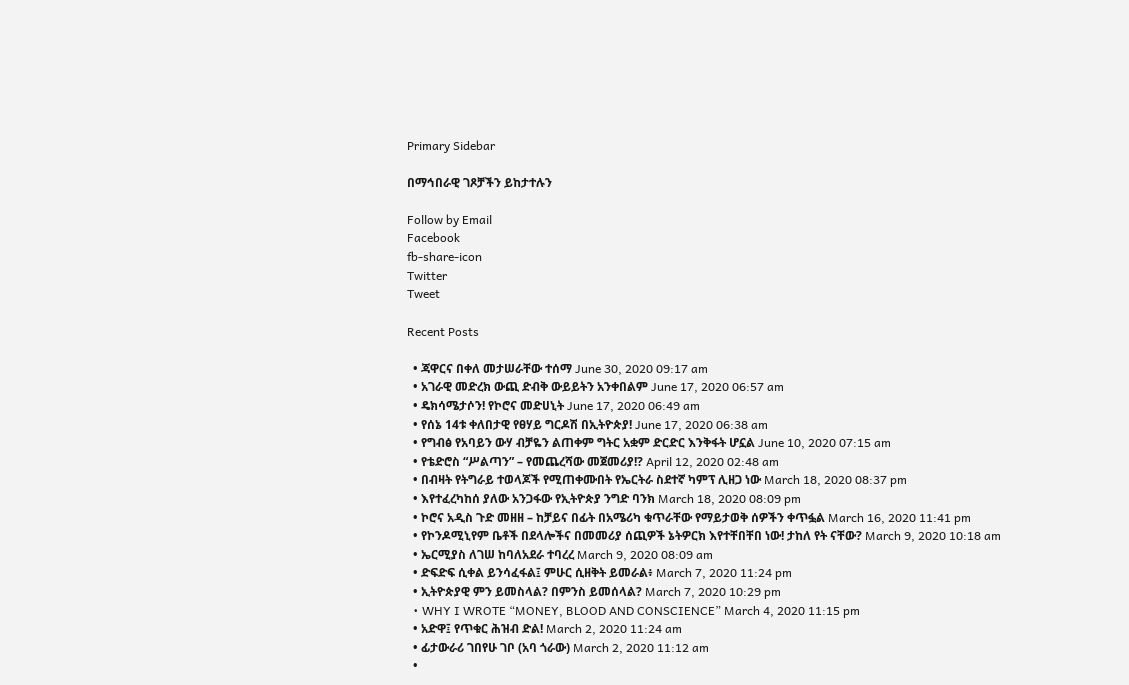Primary Sidebar

በማኅበራዊ ገጾቻችን ይከታተሉን

Follow by Email
Facebook
fb-share-icon
Twitter
Tweet

Recent Posts

  • ጃዋርና በቀለ መታሠራቸው ተሰማ June 30, 2020 09:17 am
  • አገራዊ መድረክ ውጪ ድብቅ ውይይትን አንቀበልም June 17, 2020 06:57 am
  • ዴክሳሜታሶን! የኮሮና መድሀኒት June 17, 2020 06:49 am
  • የሰኔ 14ቱ ቀለበታዊ የፀሃይ ግርዶሽ በኢትዮጵያ! June 17, 2020 06:38 am
  • የግብፅ የአባይን ውሃ ብቻዬን ልጠቀም ግትር አቋም ድርድር እንቅፋት ሆኗል June 10, 2020 07:15 am
  • የቴድሮስ “ሥልጣን” – የመጨረሻው መጀመሪያ!? April 12, 2020 02:48 am
  • በብዛት የትግራይ ተወላጆች የሚጠቀሙበት የኤርትራ ስደተኛ ካምፕ ሊዘጋ ነው March 18, 2020 08:37 pm
  • እየተፈረካከሰ ያለው አንጋፋው የኢትዮጵያ ንግድ ባንክ March 18, 2020 08:09 pm
  • ኮሮና አዲስ ጉድ መዘዘ – ከቻይና በፊት በአሜሪካ ቁጥራቸው የማይታወቅ ሰዎችን ቀጥፏል March 16, 2020 11:41 pm
  • የኮንዶሚኒየም ቤቶች በደላሎችና በመመሪያ ሰጪዎች ኔትዎርክ እየተቸበቸበ ነው! ታከለ የት ናቸው? March 9, 2020 10:18 am
  • ኤርሚያስ ለገሠ ከባለአደራ ተባረረ March 9, 2020 08:09 am
  • ድፍድፍ ሲቀል ይንሳፈፋል፤ ምሁር ሲዘቅት ይመራል፥ March 7, 2020 11:24 pm
  • ኢትዮጵያዊ ምን ይመስላል? በምንስ ይመሰላል? March 7, 2020 10:29 pm
  • WHY I WROTE “MONEY, BLOOD AND CONSCIENCE” March 4, 2020 11:15 pm
  • አድዋ፤ የጥቁር ሕዝብ ድል! March 2, 2020 11:24 am
  • ፊታውራሪ ገበየሁ ገቦ (አባ ጎራው) March 2, 2020 11:12 am
  •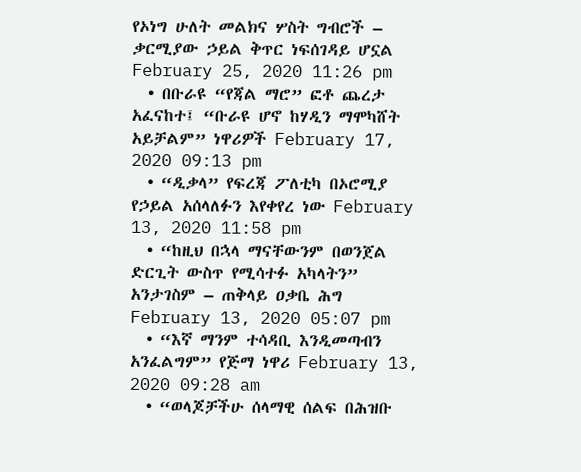የኦነግ ሁለት መልክና ሦስት ግብሮች – ቃርሚያው ኃይል ቅጥር ነፍሰገዳይ ሆኗል February 25, 2020 11:26 pm
  • በቡራዩ “የጃል ማሮ” ፎቶ ጨረታ አፈናከተ፤ “ቡራዩ ሆኖ ከሃዲን ማሞካሸት አይቻልም” ነዋሪዎች February 17, 2020 09:13 pm
  • “ዲቃላ” የፍረጃ ፖለቲካ በኦሮሚያ የኃይል አሰላለፉን እየቀየረ ነው February 13, 2020 11:58 pm
  • “ከዚህ በኋላ ማናቸውንም በወንጀል ድርጊት ውስጥ የሚሳተፉ አካላትን” አንታገስም – ጠቅላይ ዐቃቤ ሕግ February 13, 2020 05:07 pm
  • “እኛ ማንም ተሳዳቢ እንዲመጣብን አንፈልግም” የጅማ ነዋሪ February 13, 2020 09:28 am
  • “ወላጆቻችሁ ሰላማዊ ሰልፍ በሕዝቡ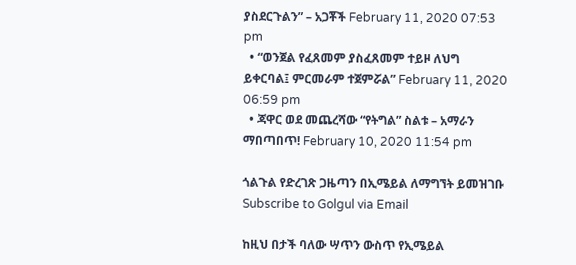ያስደርጉልን” – አጋቾች February 11, 2020 07:53 pm
  • “ወንጀል የፈጸመም ያስፈጸመም ተይዞ ለህግ ይቀርባል፤ ምርመራም ተጀምሯል” February 11, 2020 06:59 pm
  • ጃዋር ወደ መጨረሻው “የትግል” ስልቱ – አማራን ማበጣበጥ! February 10, 2020 11:54 pm

ጎልጉል የድረገጽ ጋዜጣን በኢሜይል ለማግኘት ይመዝገቡ Subscribe to Golgul via Email

ከዚህ በታች ባለው ሣጥን ውስጥ የኢሜይል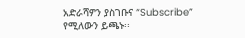አድራሻዎን ያስገቡና “Subscribe” የሚለውን ይጫኑ፡፡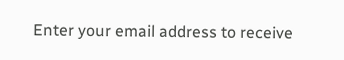Enter your email address to receive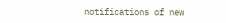notifications of new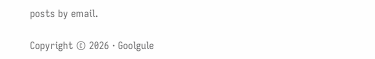posts by email.

Copyright © 2026 · Goolgule